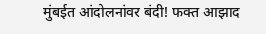मुंबईत आंदोलनांवर बंदी! फक्त आझाद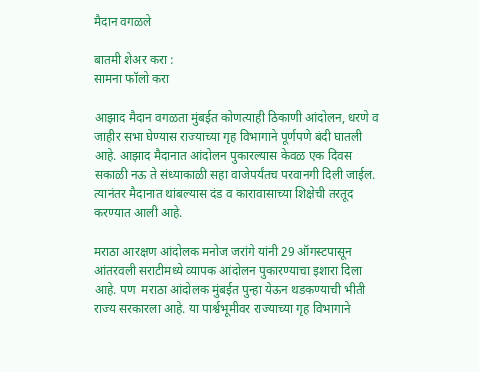मैदान वगळले

बातमी शेअर करा :
सामना फॉलो करा

आझाद मैदान वगळता मुंबईत कोणत्याही ठिकाणी आंदोलन, धरणे व जाहीर सभा घेण्यास राज्याच्या गृह विभागाने पूर्णपणे बंदी घातली आहे. आझाद मैदानात आंदोलन पुकारल्यास केवळ एक दिवस सकाळी नऊ ते संध्याकाळी सहा वाजेपर्यंतच परवानगी दिली जाईल. त्यानंतर मैदानात थांबल्यास दंड व कारावासाच्या शिक्षेची तरतूद करण्यात आली आहे.

मराठा आरक्षण आंदोलक मनोज जरांगे यांनी 29 ऑगस्टपासून आंतरवली सराटीमध्ये व्यापक आंदोलन पुकारण्याचा इशारा दिला आहे. पण  मराठा आंदोलक मुंबईत पुन्हा येऊन थडकण्याची भीती राज्य सरकारला आहे. या पार्श्वभूमीवर राज्याच्या गृह विभागाने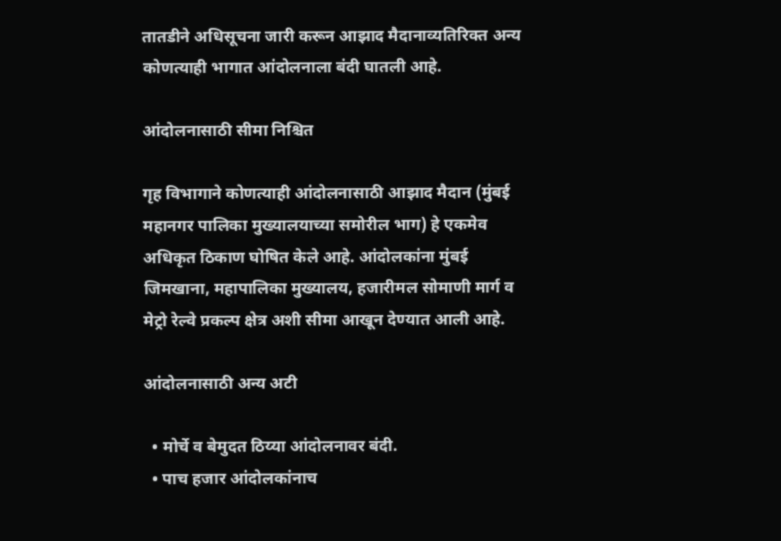तातडीने अधिसूचना जारी करून आझाद मैदानाव्यतिरिक्त अन्य कोणत्याही भागात आंदोलनाला बंदी घातली आहे.

आंदोलनासाठी सीमा निश्चित

गृह विभागाने कोणत्याही आंदोलनासाठी आझाद मैदान (मुंबई महानगर पालिका मुख्यालयाच्या समोरील भाग) हे एकमेव अधिकृत ठिकाण घोषित केले आहे. आंदोलकांना मुंबई जिमखाना, महापालिका मुख्यालय, हजारीमल सोमाणी मार्ग व मेट्रो रेल्वे प्रकल्प क्षेत्र अशी सीमा आखून देण्यात आली आहे.

आंदोलनासाठी अन्य अटी

  • मोर्चे व बेमुदत ठिय्या आंदोलनावर बंदी.
  • पाच हजार आंदोलकांनाच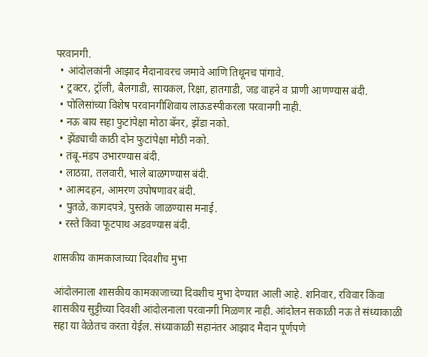परवानगी.
  • आंदोलकांनी आझाद मैदानावरच जमावे आणि तिथूनच पांगावे.
  • ट्रक्टर, ट्रॉली, बैलगाडी, सायकल, रिक्षा, हातगाडी, जड वाहने व प्राणी आणण्यास बंदी.
  • पोलिसांच्या विशेष परवानगीशिवाय लाऊडस्पीकरला परवानगी नाही.
  • नऊ बाय सहा फुटांपेक्षा मोठा बॅनर, झेंडा नको.
  • झेंड्याची काठी दोन फुटांपेक्षा मोठी नको.
  • तंबू-मंडप उभारण्यास बंदी.
  • लाठय़ा, तलवारी, भाले बाळगण्यास बंदी.
  • आत्मदहन, आमरण उपोषणावर बंदी.
  • पुतळे, कागदपत्रे, पुस्तके जाळण्यास मनाई.
  • रस्ते किंवा फूटपाथ अडवण्यास बंदी.

शासकीय कामकाजाच्या दिवशीच मुभा

आंदोलनाला शासकीय कामकाजाच्या दिवशीच मुभा देण्यात आली आहे. शनिवार, रविवार किंवा शासकीय सुट्टीच्या दिवशी आंदोलनाला परवानगी मिळणार नाही. आंदोलन सकाळी नऊ ते संध्याकाळी सहा या वेळेतच करता येईल. संध्याकाळी सहानंतर आझाद मैदान पूर्णपणे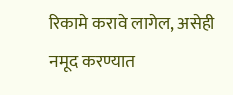रिकामे करावे लागेल, असेही नमूद करण्यात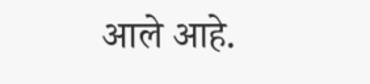आले आहे.